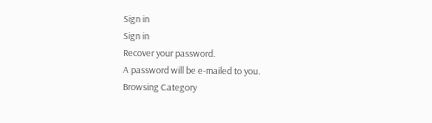Sign in
Sign in
Recover your password.
A password will be e-mailed to you.
Browsing Category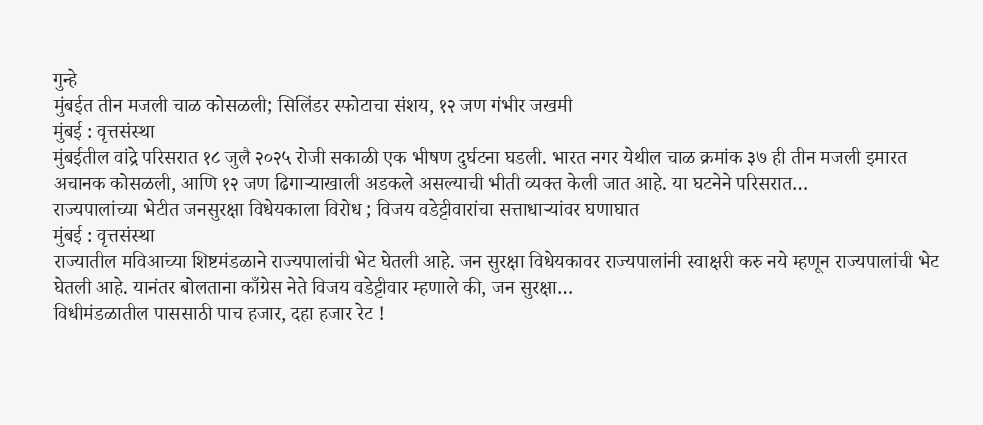गुन्हे
मुंबईत तीन मजली चाळ कोसळली; सिलिंडर स्फोटाचा संशय, १२ जण गंभीर जखमी
मुंबई : वृत्तसंस्था
मुंबईतील वांद्रे परिसरात १८ जुलै २०२५ रोजी सकाळी एक भीषण दुर्घटना घडली. भारत नगर येथील चाळ क्रमांक ३७ ही तीन मजली इमारत अचानक कोसळली, आणि १२ जण ढिगाऱ्याखाली अडकले असल्याची भीती व्यक्त केली जात आहे. या घटनेने परिसरात…
राज्यपालांच्या भेटीत जनसुरक्षा विधेयकाला विरोध ; विजय वडेट्टीवारांचा सत्ताधाऱ्यांवर घणाघात
मुंबई : वृत्तसंस्था
राज्यातील मविआच्या शिष्टमंडळाने राज्यपालांची भेट घेतली आहे. जन सुरक्षा विधेयकावर राज्यपालांनी स्वाक्षरी करु नये म्हणून राज्यपालांची भेट घेतली आहे. यानंतर बोलताना काँग्रेस नेते विजय वडेट्टीवार म्हणाले की, जन सुरक्षा…
विधीमंडळातील पाससाठी पाच हजार, दहा हजार रेट !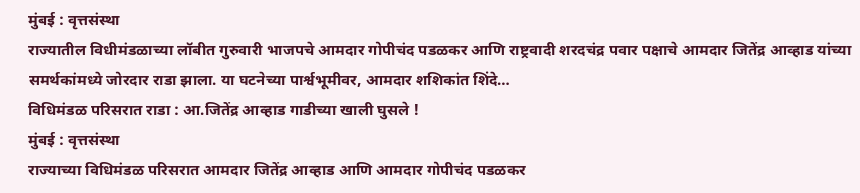मुंबई : वृत्तसंस्था
राज्यातील विधीमंडळाच्या लॉबीत गुरुवारी भाजपचे आमदार गोपीचंद पडळकर आणि राष्ट्रवादी शरदचंद्र पवार पक्षाचे आमदार जितेंद्र आव्हाड यांच्या समर्थकांमध्ये जोरदार राडा झाला. या घटनेच्या पार्श्वभूमीवर, आमदार शशिकांत शिंदे…
विधिमंडळ परिसरात राडा : आ.जितेंद्र आव्हाड गाडीच्या खाली घुसले !
मुंबई : वृत्तसंस्था
राज्याच्या विधिमंडळ परिसरात आमदार जितेंद्र आव्हाड आणि आमदार गोपीचंद पडळकर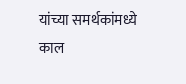यांच्या समर्थकांमध्ये काल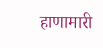हाणामारी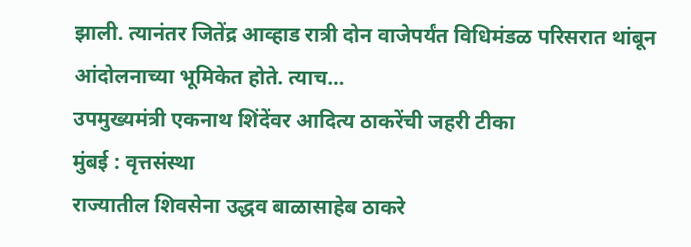झाली. त्यानंतर जितेंद्र आव्हाड रात्री दोन वाजेपर्यंत विधिमंडळ परिसरात थांबून आंदोलनाच्या भूमिकेत होते. त्याच…
उपमुख्यमंत्री एकनाथ शिंदेंवर आदित्य ठाकरेंची जहरी टीका
मुंबई : वृत्तसंस्था
राज्यातील शिवसेना उद्धव बाळासाहेब ठाकरे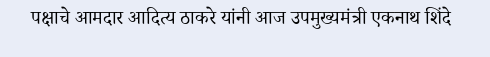पक्षाचे आमदार आदित्य ठाकरे यांनी आज उपमुख्यमंत्री एकनाथ शिंदे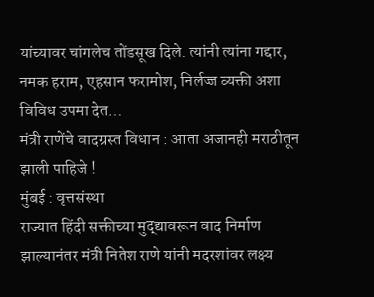यांच्यावर चांगलेच तोंडसूख दिले. त्यांनी त्यांना गद्दार, नमक हराम, एहसान फरामोश, निर्लज्ज व्यक्ती अशा विविध उपमा देत…
मंत्री राणेंचे वादग्रस्त विधान : आता अजानही मराठीतून झाली पाहिजे !
मुंबई : वृत्तसंस्था
राज्यात हिंदी सक्तीच्या मुद्द्यावरून वाद निर्माण झाल्यानंतर मंत्री नितेश राणे यांनी मदरशांवर लक्ष्य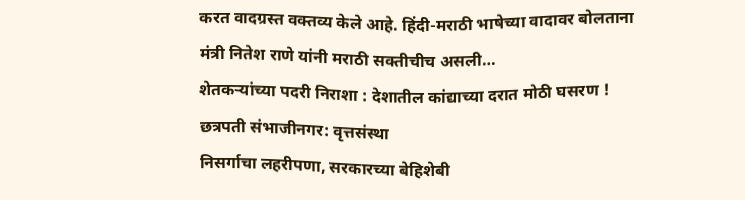करत वादग्रस्त वक्तव्य केले आहे. हिंदी-मराठी भाषेच्या वादावर बोलताना मंत्री नितेश राणे यांनी मराठी सक्तीचीच असली…
शेतकऱ्यांच्या पदरी निराशा : देशातील कांद्याच्या दरात मोठी घसरण !
छत्रपती संभाजीनगर: वृत्तसंस्था
निसर्गाचा लहरीपणा, सरकारच्या बेहिशेबी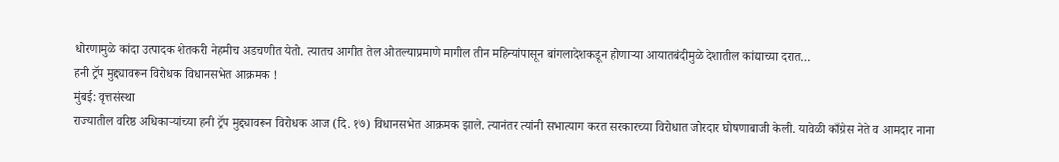धोरणामुळे कांदा उत्पादक शेतकरी नेहमीच अडचणीत येतो. त्यातच आगीत तेल ओतल्याप्रमाणे मागील तीन महिन्यांपासून बांगलादेशकडून होणाऱ्या आयातबंदीमुळे देशातील कांद्याच्या दरात…
हनी ट्रॅप मुद्द्यावरून विरोधक विधानसभेत आक्रमक !
मुंबई: वृत्तसंस्था
राज्यातील वरिष्ठ अधिकाऱ्यांच्या हनी ट्रॅप मुद्द्यावरून विरोधक आज (दि. १७) विधानसभेत आक्रमक झाले. त्यानंतर त्यांनी सभात्याग करत सरकारच्या विरोधात जोरदार घोषणाबाजी केली. यावेळी काँग्रेस नेते व आमदार नाना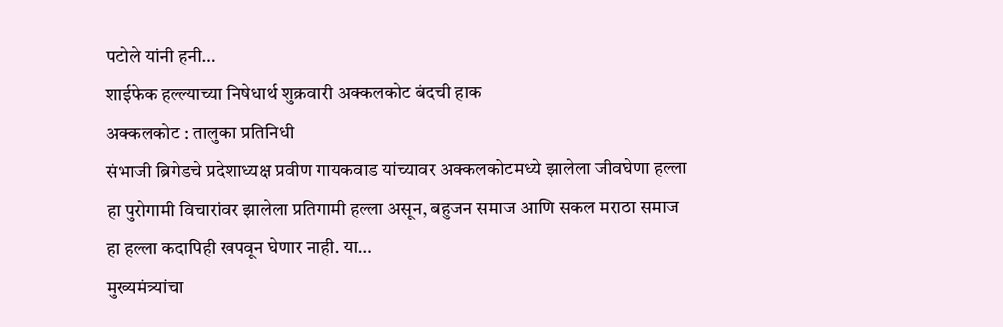पटोले यांनी हनी…
शाईफेक हल्ल्याच्या निषेधार्थ शुक्रवारी अक्कलकोट बंदची हाक
अक्कलकोट : तालुका प्रतिनिधी
संभाजी ब्रिगेडचे प्रदेशाध्यक्ष प्रवीण गायकवाड यांच्यावर अक्कलकोटमध्ये झालेला जीवघेणा हल्ला हा पुरोगामी विचारांवर झालेला प्रतिगामी हल्ला असून, बहुजन समाज आणि सकल मराठा समाज हा हल्ला कदापिही खपवून घेणार नाही. या…
मुख्यमंत्र्यांचा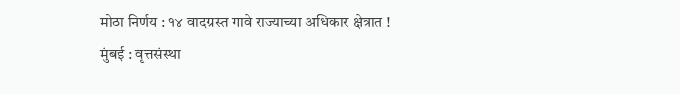मोठा निर्णय : १४ वादग्रस्त गावे राज्याच्या अधिकार क्षेत्रात !
मुंबई : वृत्तसंस्था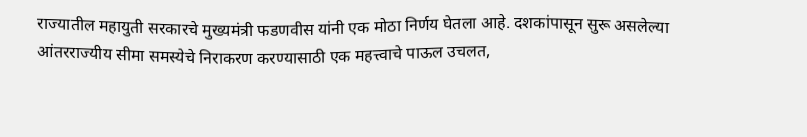राज्यातील महायुती सरकारचे मुख्यमंत्री फडणवीस यांनी एक मोठा निर्णय घेतला आहे. दशकांपासून सुरू असलेल्या आंतरराज्यीय सीमा समस्येचे निराकरण करण्यासाठी एक महत्त्वाचे पाऊल उचलत,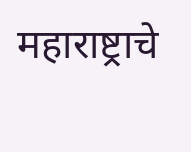महाराष्ट्राचे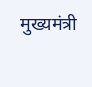मुख्यमंत्री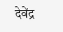देवेंद्र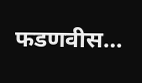फडणवीस…